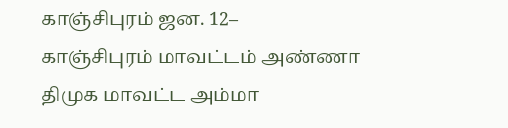காஞ்சிபுரம் ஜன. 12–
காஞ்சிபுரம் மாவட்டம் அண்ணா திமுக மாவட்ட அம்மா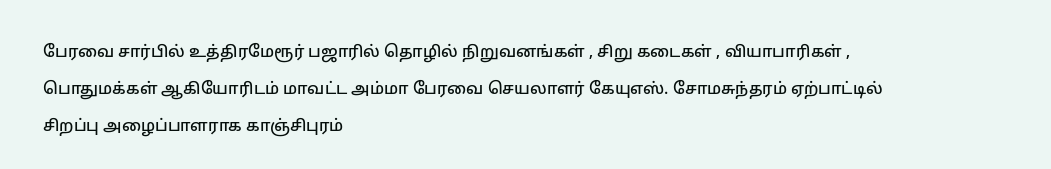பேரவை சார்பில் உத்திரமேரூர் பஜாரில் தொழில் நிறுவனங்கள் , சிறு கடைகள் , வியாபாரிகள் , பொதுமக்கள் ஆகியோரிடம் மாவட்ட அம்மா பேரவை செயலாளர் கேயுஎஸ். சோமசுந்தரம் ஏற்பாட்டில் சிறப்பு அழைப்பாளராக காஞ்சிபுரம்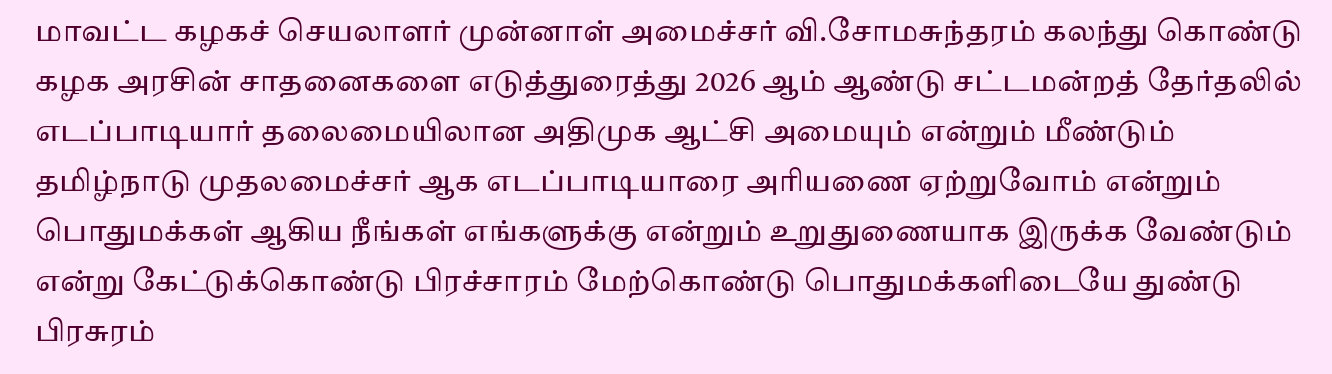மாவட்ட கழகச் செயலாளர் முன்னாள் அமைச்சர் வி.சோமசுந்தரம் கலந்து கொண்டு கழக அரசின் சாதனைகளை எடுத்துரைத்து 2026 ஆம் ஆண்டு சட்டமன்றத் தேர்தலில் எடப்பாடியார் தலைமையிலான அதிமுக ஆட்சி அமையும் என்றும் மீண்டும் தமிழ்நாடு முதலமைச்சர் ஆக எடப்பாடியாரை அரியணை ஏற்றுவோம் என்றும் பொதுமக்கள் ஆகிய நீங்கள் எங்களுக்கு என்றும் உறுதுணையாக இருக்க வேண்டும் என்று கேட்டுக்கொண்டு பிரச்சாரம் மேற்கொண்டு பொதுமக்களிடையே துண்டு பிரசுரம்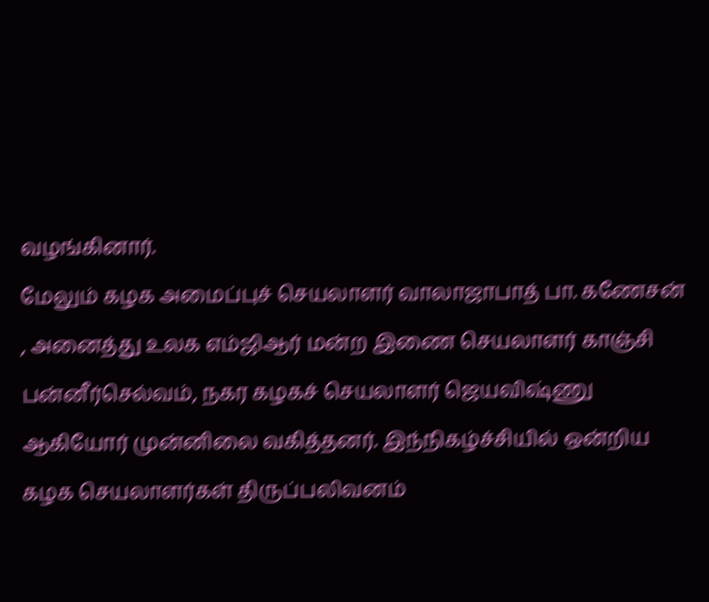வழங்கினார்.
மேலும் கழக அமைப்புச் செயலாளர் வாலாஜாபாத் பா. கணேசன் , அனைத்து உலக எம்ஜிஆர் மன்ற இணை செயலாளர் காஞ்சி பன்னீர்செல்வம், நகர கழகச் செயலாளர் ஜெயவிஷ்ணு ஆகியோர் முன்னிலை வகித்தனர். இந்நிகழ்ச்சியில் ஒன்றிய கழக செயலாளர்கள் திருப்பலிவனம்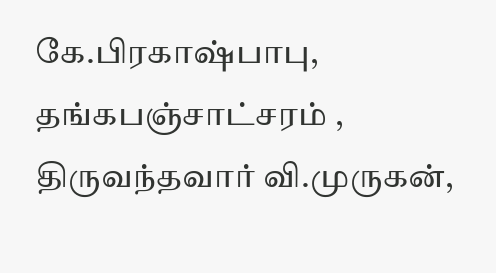கே.பிரகாஷ்பாபு, தங்கபஞ்சாட்சரம் , திருவந்தவார் வி.முருகன்,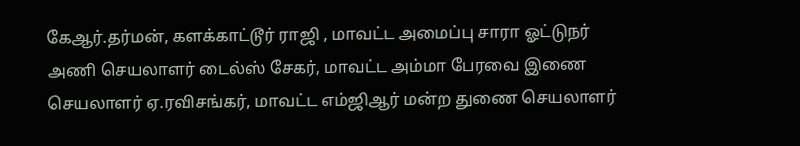கேஆர்.தர்மன், களக்காட்டூர் ராஜி , மாவட்ட அமைப்பு சாரா ஓட்டுநர் அணி செயலாளர் டைல்ஸ் சேகர், மாவட்ட அம்மா பேரவை இணை செயலாளர் ஏ.ரவிசங்கர், மாவட்ட எம்ஜிஆர் மன்ற துணை செயலாளர்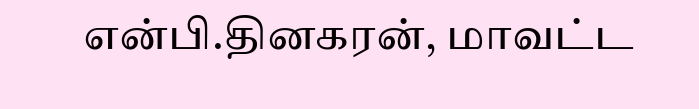என்பி.தினகரன், மாவட்ட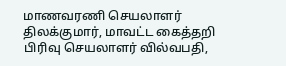மாணவரணி செயலாளர் திலக்குமார், மாவட்ட கைத்தறி பிரிவு செயலாளர் வில்வபதி,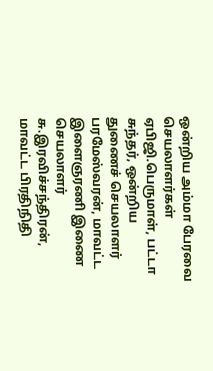ஒன்றிய அம்மா பேரவை செயலாளர்கள் ஏபிஜி.பெருமாள், பட்டா சுந்தர், ஒன்றிய துணைச் செயலாளர் பரமேஸ்வரன், மாவட்ட இளைஞரணி இணை செயலாளர் சு.இரவிச்சந்திரன், மாவட்ட பிரதிநிதி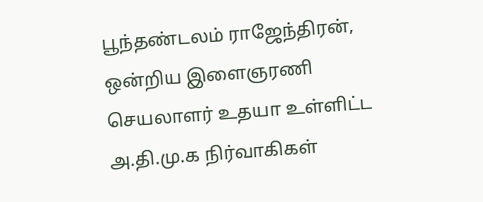பூந்தண்டலம் ராஜேந்திரன், ஒன்றிய இளைஞரணி செயலாளர் உதயா உள்ளிட்ட அ.தி.மு.க நிர்வாகிகள்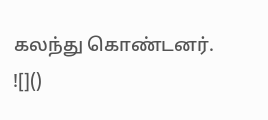கலந்து கொண்டனர்.
![]()